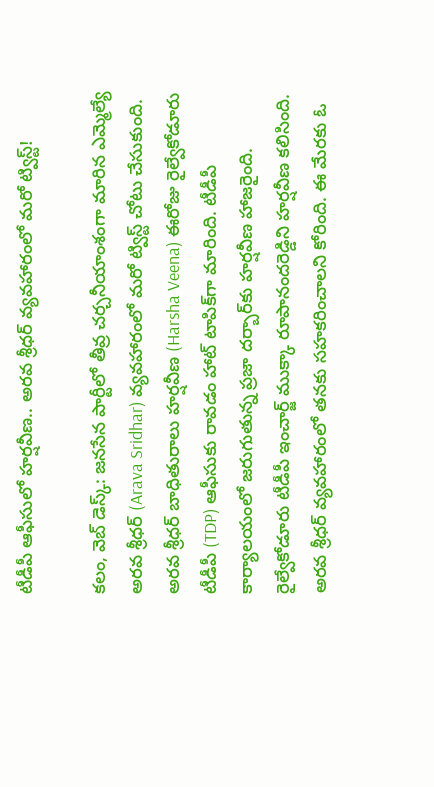టీడీపీ ఆఫీసులో హ‌ర్ష‌వీణ‌.. అర‌వ శ్రీధ‌ర్ వ్య‌వ‌హారంలో మ‌రో ట్విస్ట్‌!

క‌లం, వెబ్ డెస్క్‌: జనసేన పార్టీలో తీవ్ర చ‌ర్చ‌నీయాంశంగా మారిన‌ ఎమ్మెల్యే అరవ శ్రీధర్ (Arava Sridhar) వ్యవహారంలో మరో ట్విస్ట్ చోటు చేసుకుంది. అర‌వ శ్రీధ‌ర్ బాధితురాలు హ‌ర్ష‌వీణ (Harsha Veena) ఈరోజు రైల్వేకోడూరు టీడీపీ (TDP) ఆఫీసుకు రావ‌డం హాట్ టాపిక్‌గా మారింది. టీడీపీ కార్యాల‌యంలో జ‌రుగుతున్న ప్ర‌జా ద‌ర్బార్‌కు హ‌ర్షవీణ హాజ‌రైంది. రైల్వేకోడూరు టీడీపీ ఇంచార్జ్ ముక్కా రూపానందరెడ్డిని హర్షవీణ క‌లిసింది. అరవ శ్రీధర్ వ్యవహారంలో త‌న‌కు సహకరించాలని కోరింది. ఈ మేర‌కు ఓ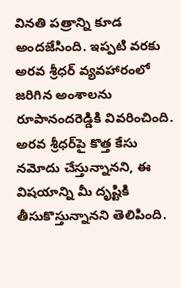విన‌తి ప‌త్రాన్ని కూడ అంద‌జేసింది. ఇప్ప‌టి వ‌ర‌కు అర‌వ శ్రీధ‌ర్ వ్య‌వ‌హారంలో జ‌రిగిన అంశాల‌ను రూపానంద‌రెడ్డికి వివ‌రించింది. అరవ శ్రీధర్‌పై కొత్త కేసు నమోదు చేస్తున్నాన‌ని, ఈ విష‌యాన్ని మీ దృష్టికి తీసుకొస్తున్నాన‌ని తెలిపింది.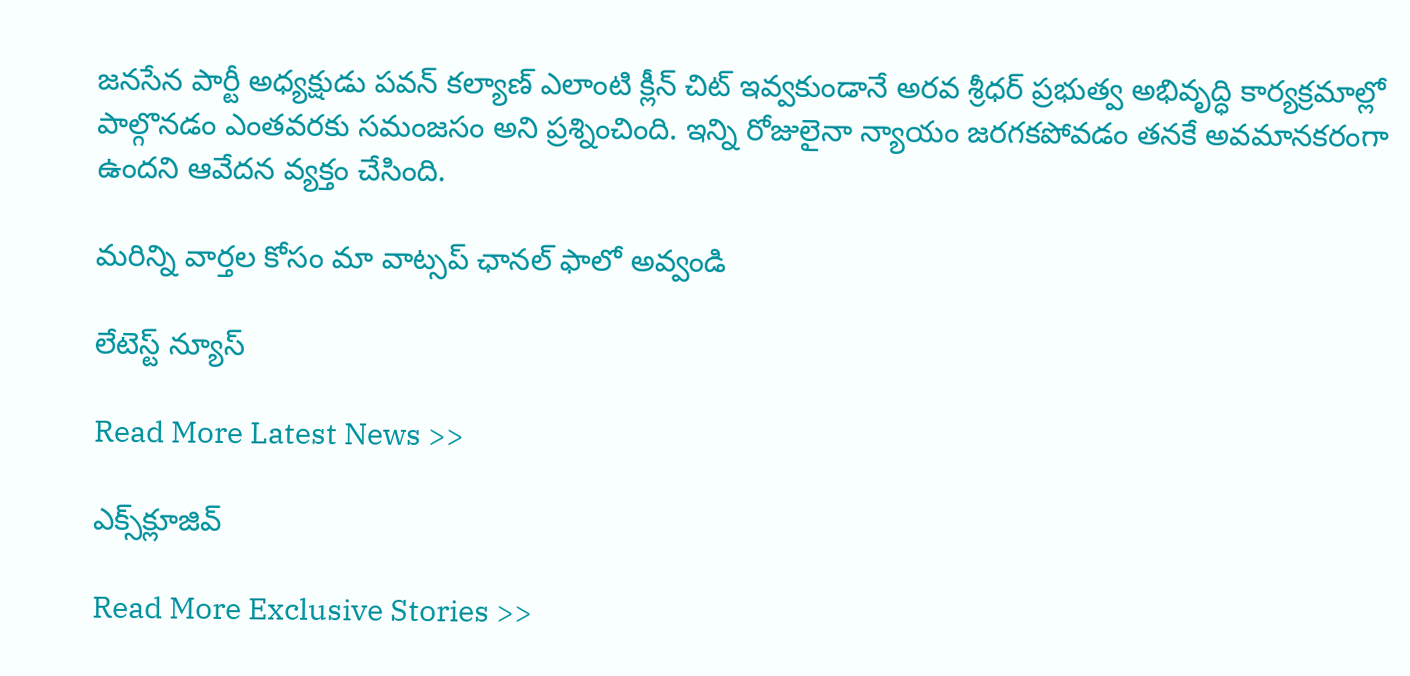జనసేన పార్టీ అధ్యక్షుడు పవన్ కల్యాణ్ ఎలాంటి క్లీన్ చిట్‌ ఇవ్వకుండానే అర‌వ శ్రీధ‌ర్‌ ప్రభుత్వ అభివృద్ధి కార్యక్రమాల్లో పాల్గొనడం ఎంతవరకు సమంజసం అని ప్ర‌శ్నించింది. ఇన్ని రోజులైనా న్యాయం జ‌ర‌గ‌క‌పోవ‌డం త‌న‌కే అవ‌మాన‌క‌రంగా ఉంద‌ని ఆవేద‌న వ్య‌క్తం చేసింది.

మ‌రిన్ని వార్త‌ల కోసం మా వాట్స‌ప్ ఛాన‌ల్ ఫాలో అవ్వండి

లేటెస్ట్ న్యూస్‌

Read More Latest News >>

ఎక్స్‌క్లూజివ్‌

Read More Exclusive Stories >>